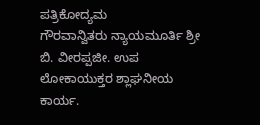ಪತ್ರಿಕೋದ್ಯಮ
ಗೌರವಾನ್ವಿತರು ನ್ಯಾಯಮೂರ್ತಿ ಶ್ರೀ ಬಿ. ವೀರಪ್ಪಜೀ. ಉಪ ಲೋಕಾಯುಕ್ತರ ಶ್ಲಾಘನೀಯ ಕಾರ್ಯ.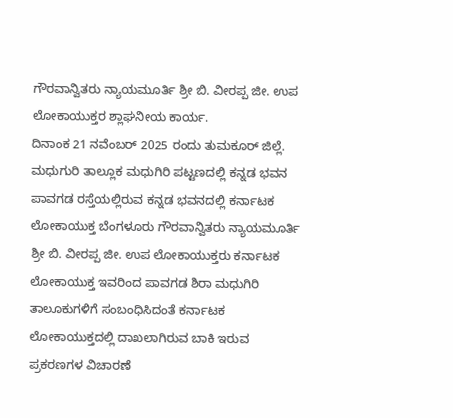ಗೌರವಾನ್ವಿತರು ನ್ಯಾಯಮೂರ್ತಿ ಶ್ರೀ ಬಿ. ವೀರಪ್ಪ ಜೀ. ಉಪ ಲೋಕಾಯುಕ್ತರ ಶ್ಲಾಘನೀಯ ಕಾರ್ಯ.
ದಿನಾಂಕ 21 ನವೆಂಬರ್ 2025 ರಂದು ತುಮಕೂರ್ ಜಿಲ್ಲೆ. ಮಧುಗುರಿ ತಾಲ್ಲೂಕ ಮಧುಗಿರಿ ಪಟ್ಟಣದಲ್ಲಿ ಕನ್ನಡ ಭವನ ಪಾವಗಡ ರಸ್ತೆಯಲ್ಲಿರುವ ಕನ್ನಡ ಭವನದಲ್ಲಿ ಕರ್ನಾಟಕ ಲೋಕಾಯುಕ್ತ ಬೆಂಗಳೂರು ಗೌರವಾನ್ವಿತರು ನ್ಯಾಯಮೂರ್ತಿ ಶ್ರೀ ಬಿ. ವೀರಪ್ಪ ಜೀ. ಉಪ ಲೋಕಾಯುಕ್ತರು ಕರ್ನಾಟಕ ಲೋಕಾಯುಕ್ತ ಇವರಿಂದ ಪಾವಗಡ ಶಿರಾ ಮಧುಗಿರಿ ತಾಲೂಕುಗಳಿಗೆ ಸಂಬಂಧಿಸಿದಂತೆ ಕರ್ನಾಟಕ ಲೋಕಾಯುಕ್ತದಲ್ಲಿ ದಾಖಲಾಗಿರುವ ಬಾಕಿ ಇರುವ ಪ್ರಕರಣಗಳ ವಿಚಾರಣೆ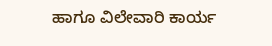ಹಾಗೂ ವಿಲೇವಾರಿ ಕಾರ್ಯ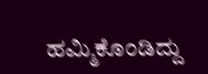ಹಮ್ಮಿಕೊಂಡಿದ್ದು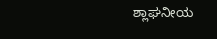ಶ್ಲಾಘನೀಯ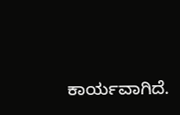ಕಾರ್ಯವಾಗಿದೆ.